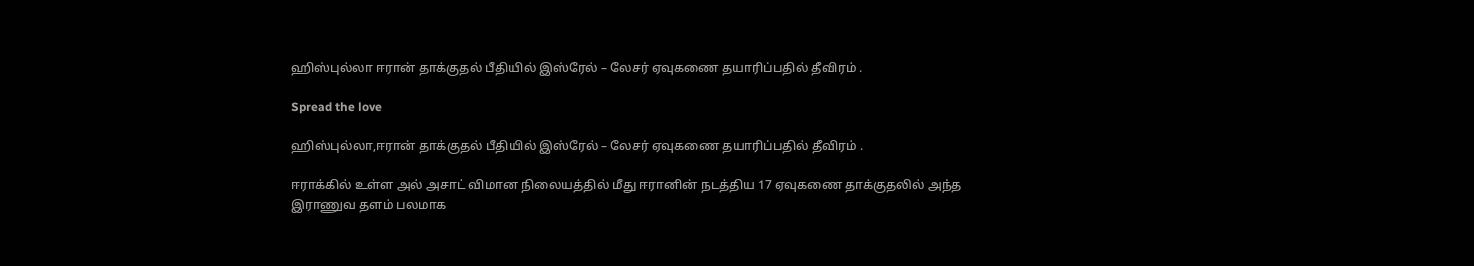ஹிஸ்புல்லா ஈரான் தாக்குதல் பீதியில் இஸ்ரேல் – லேசர் ஏவுகணை தயாரிப்பதில் தீவிரம் .

Spread the love

ஹிஸ்புல்லா,ஈரான் தாக்குதல் பீதியில் இஸ்ரேல் – லேசர் ஏவுகணை தயாரிப்பதில் தீவிரம் .

ஈராக்கில் உள்ள அல் அசாட் விமான நிலையத்தில் மீது ஈரானின் நடத்திய 17 ஏவுகணை தாக்குதலில் அந்த இராணுவ தளம் பலமாக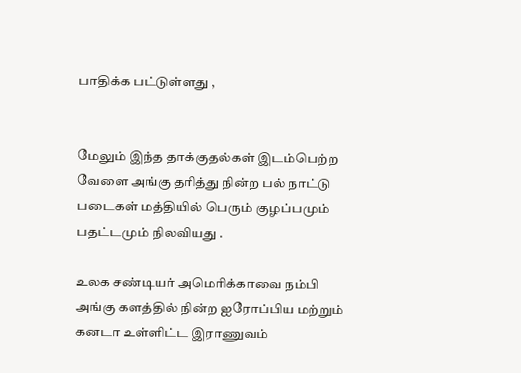பாதிக்க பட்டுள்ளது ,


மேலும் இந்த தாக்குதல்கள் இடம்பெற்ற வேளை அங்கு தரித்து நின்ற பல் நாட்டு படைகள் மத்தியில் பெரும் குழப்பமும் பதட்டமும் நிலவியது .

உலக சண்டியர் அமெரிக்காவை நம்பி அங்கு களத்தில் நின்ற ஐரோப்பிய மற்றும் கனடா உள்ளிட்ட இராணுவம்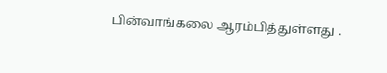பின்வாங்கலை ஆரம்பித்துள்ளது .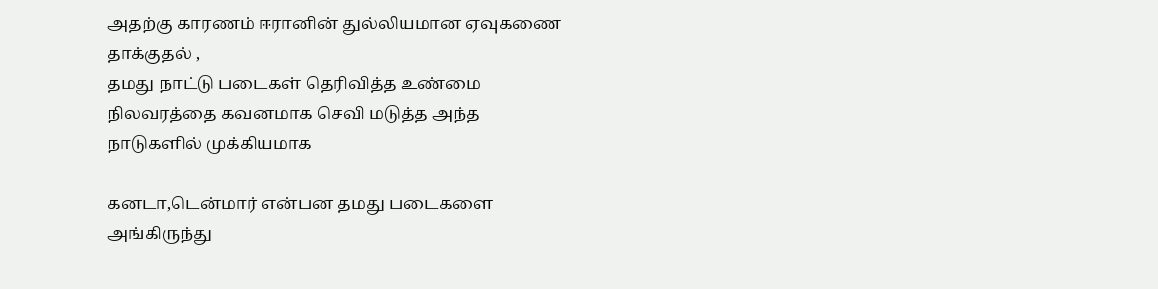அதற்கு காரணம் ஈரானின் துல்லியமான ஏவுகணை தாக்குதல் ,
தமது நாட்டு படைகள் தெரிவித்த உண்மை நிலவரத்தை கவனமாக செவி மடுத்த அந்த நாடுகளில் முக்கியமாக

கனடா,டென்மார் என்பன தமது படைகளை அங்கிருந்து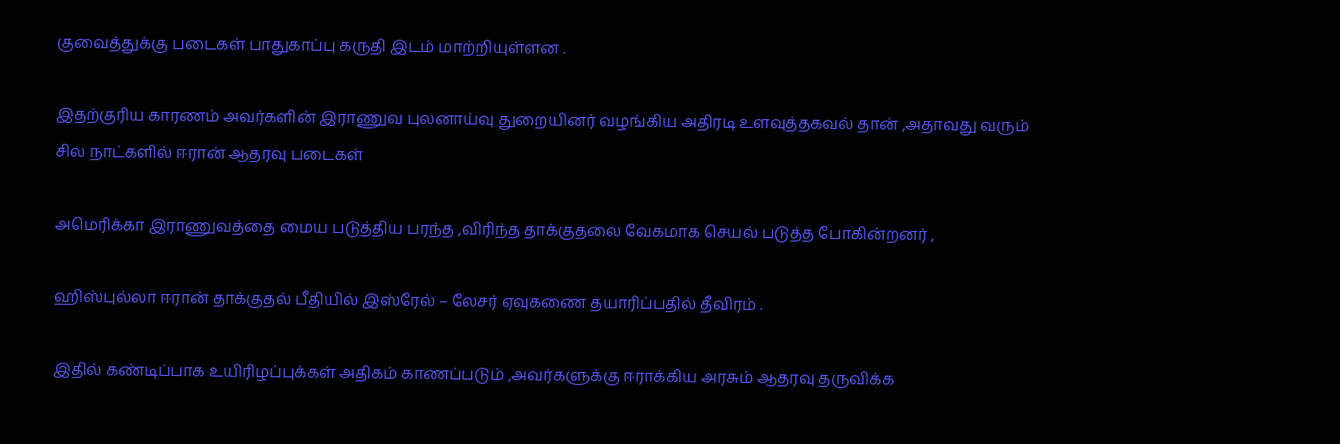குவைத்துக்கு படைகள் பாதுகாப்பு கருதி இடம் மாற்றியுள்ளன .

இதற்குரிய காரணம் அவர்களின் இராணுவ புலனாய்வு துறையினர் வழங்கிய அதிரடி உளவுத்தகவல் தான் ,அதாவது வரும் சில நாட்களில் ஈரான் ஆதரவு படைகள்

அமெரிக்கா இராணுவத்தை மைய படுத்திய பரந்த ,விரிந்த தாக்குதலை வேகமாக செயல் படுத்த போகின்றனர் ,

ஹிஸ்புல்லா ஈரான் தாக்குதல் பீதியில் இஸ்ரேல் – லேசர் ஏவுகணை தயாரிப்பதில் தீவிரம் .

இதில் கண்டிப்பாக உயிரிழப்புக்கள் அதிகம் காணப்படும் ,அவர்களுக்கு ஈராக்கிய அரசும் ஆதரவு தருவிக்க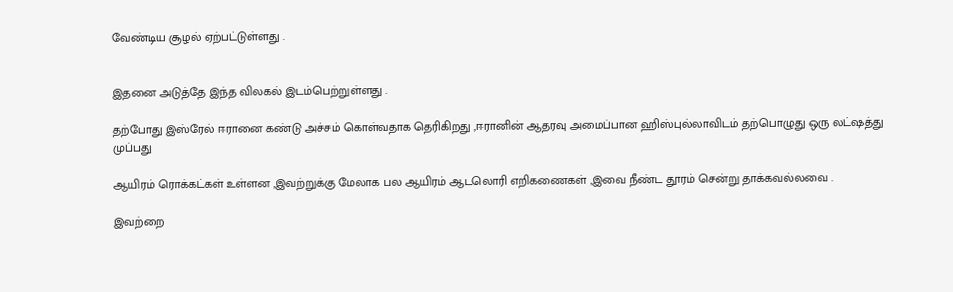வேண்டிய சூழல் ஏற்பட்டுள்ளது .


இதனை அடுத்தே இந்த விலகல் இடம்பெற்றுள்ளது .

தற்போது இஸ்ரேல் ஈரானை கண்டு அச்சம் கொள்வதாக தெரிகிறது ,ஈரானின் ஆதரவு அமைப்பான ஹிஸ்புல்லாவிடம் தற்பொழுது ஒரு லட்ஷத்து முப்பது

ஆயிரம் ரொக்கட்கள் உள்ளன ,இவற்றுக்கு மேலாக பல ஆயிரம் ஆடலொரி எறிகணைகள் ,இவை நீண்ட தூரம் சென்று தாக்கவல்லவை .

இவற்றை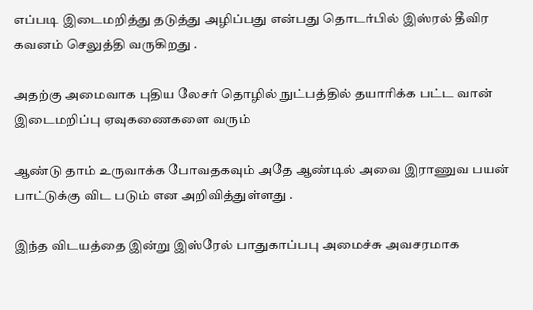எப்படி இடைமறித்து தடுத்து அழிப்பது என்பது தொடர்பில் இஸ்ரல் தீவிர கவனம் செலுத்தி வருகிறது .

அதற்கு அமைவாக புதிய லேசர் தொழில் நுட்பத்தில் தயாரிக்க பட்ட வான் இடைமறிப்பு ஏவுகணைகளை வரும்

ஆண்டு தாம் உருவாக்க போவதகவும் அதே ஆண்டில் அவை இராணுவ பயன் பாட்டுக்கு விட படும் என அறிவித்துள்ளது .

இந்த விடயத்தை இன்று இஸ்ரேல் பாதுகாப்பபு அமைச்சு அவசரமாக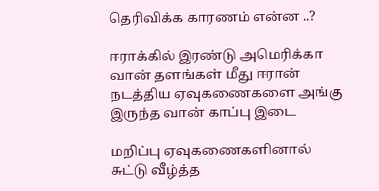தெரிவிக்க காரணம் என்ன ..?

ஈராக்கில் இரண்டு அமெரிக்கா வான் தளங்கள் மீது ஈரான் நடத்திய ஏவுகணைகளை அங்கு இருந்த வான் காப்பு இடை

மறிப்பு ஏவுகணைகளினால் சுட்டு வீழ்த்த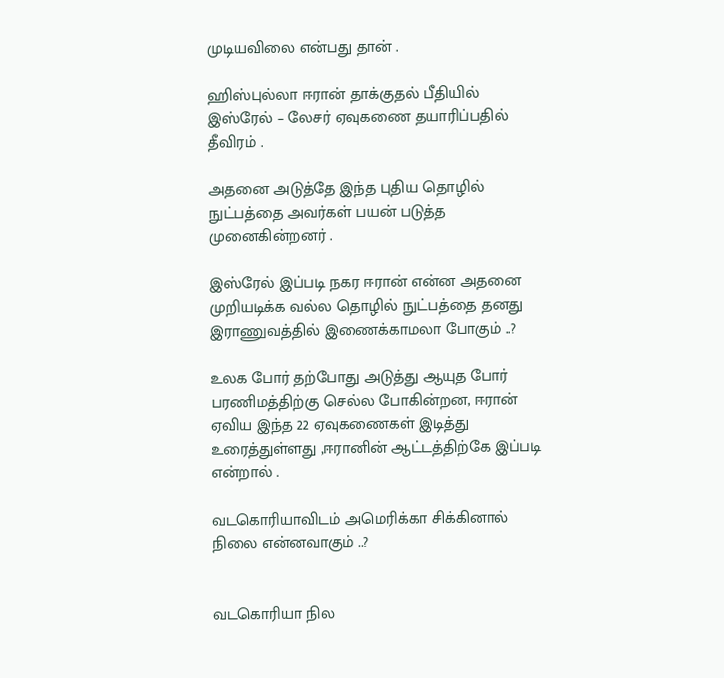முடியவிலை என்பது தான் .

ஹிஸ்புல்லா ஈரான் தாக்குதல் பீதியில் இஸ்ரேல் – லேசர் ஏவுகணை தயாரிப்பதில் தீவிரம் .

அதனை அடுத்தே இந்த புதிய தொழில் நுட்பத்தை அவர்கள் பயன் படுத்த முனைகின்றனர் .

இஸ்ரேல் இப்படி நகர ஈரான் என்ன அதனை முறியடிக்க வல்ல தொழில் நுட்பத்தை தனது இராணுவத்தில் இணைக்காமலா போகும் ..?

உலக போர் தற்போது அடுத்து ஆயுத போர் பரணிமத்திற்கு செல்ல போகின்றன, ஈரான் ஏவிய இந்த 22 ஏவுகணைகள் இடித்து உரைத்துள்ளது ,ஈரானின் ஆட்டத்திற்கே இப்படி என்றால் .

வடகொரியாவிடம் அமெரிக்கா சிக்கினால் நிலை என்னவாகும் ..?


வடகொரியா நில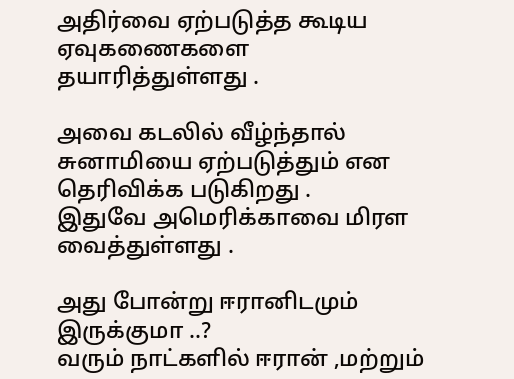அதிர்வை ஏற்படுத்த கூடிய ஏவுகணைகளை தயாரித்துள்ளது .

அவை கடலில் வீழ்ந்தால் சுனாமியை ஏற்படுத்தும் என தெரிவிக்க படுகிறது .
இதுவே அமெரிக்காவை மிரள வைத்துள்ளது .

அது போன்று ஈரானிடமும் இருக்குமா ..?
வரும் நாட்களில் ஈரான் ,மற்றும்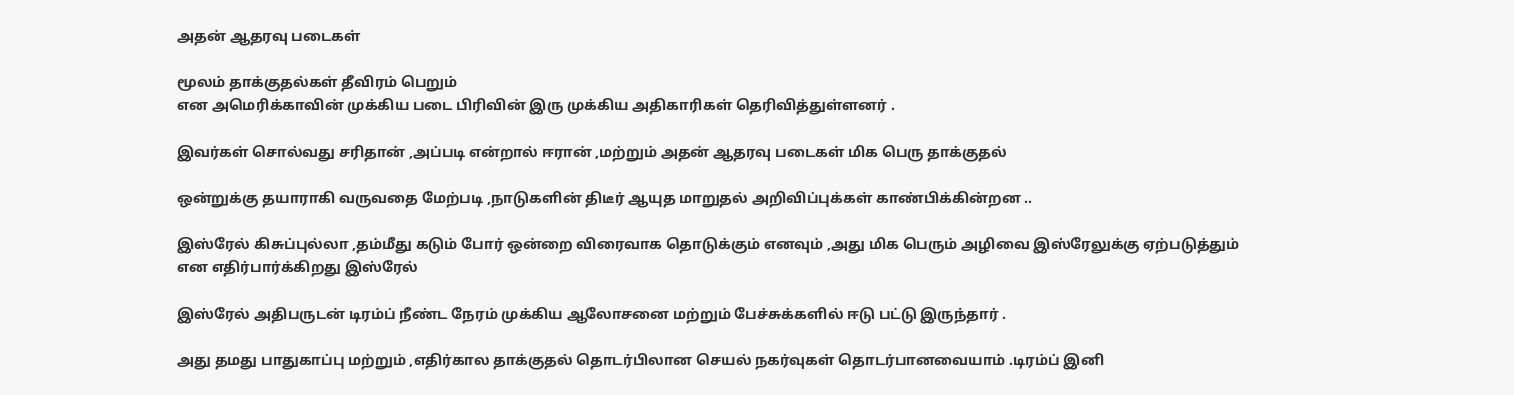அதன் ஆதரவு படைகள்

மூலம் தாக்குதல்கள் தீவிரம் பெறும்
என அமெரிக்காவின் முக்கிய படை பிரிவின் இரு முக்கிய அதிகாரிகள் தெரிவித்துள்ளனர் .

இவர்கள் சொல்வது சரிதான் ,அப்படி என்றால் ஈரான் ,மற்றும் அதன் ஆதரவு படைகள் மிக பெரு தாக்குதல்

ஒன்றுக்கு தயாராகி வருவதை மேற்படி ,நாடுகளின் திடீர் ஆயுத மாறுதல் அறிவிப்புக்கள் காண்பிக்கின்றன ..

இஸ்ரேல் கிசுப்புல்லா ,தம்மீது கடும் போர் ஒன்றை விரைவாக தொடுக்கும் எனவும் ,அது மிக பெரும் அழிவை இஸ்ரேலுக்கு ஏற்படுத்தும் என எதிர்பார்க்கிறது இஸ்ரேல்

இஸ்ரேல் அதிபருடன் டிரம்ப் நீண்ட நேரம் முக்கிய ஆலோசனை மற்றும் பேச்சுக்களில் ஈடு பட்டு இருந்தார் .

அது தமது பாதுகாப்பு மற்றும் ,எதிர்கால தாக்குதல் தொடர்பிலான செயல் நகர்வுகள் தொடர்பானவையாம் .டிரம்ப் இனி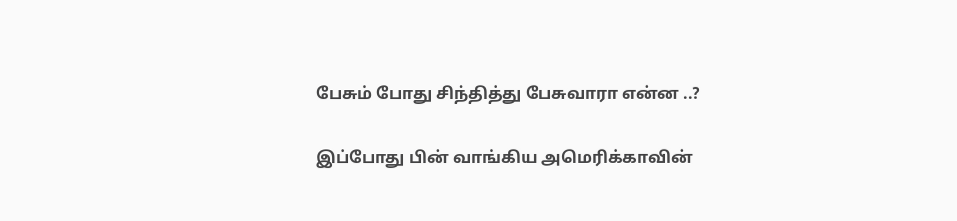பேசும் போது சிந்தித்து பேசுவாரா என்ன ..?

இப்போது பின் வாங்கிய அமெரிக்காவின்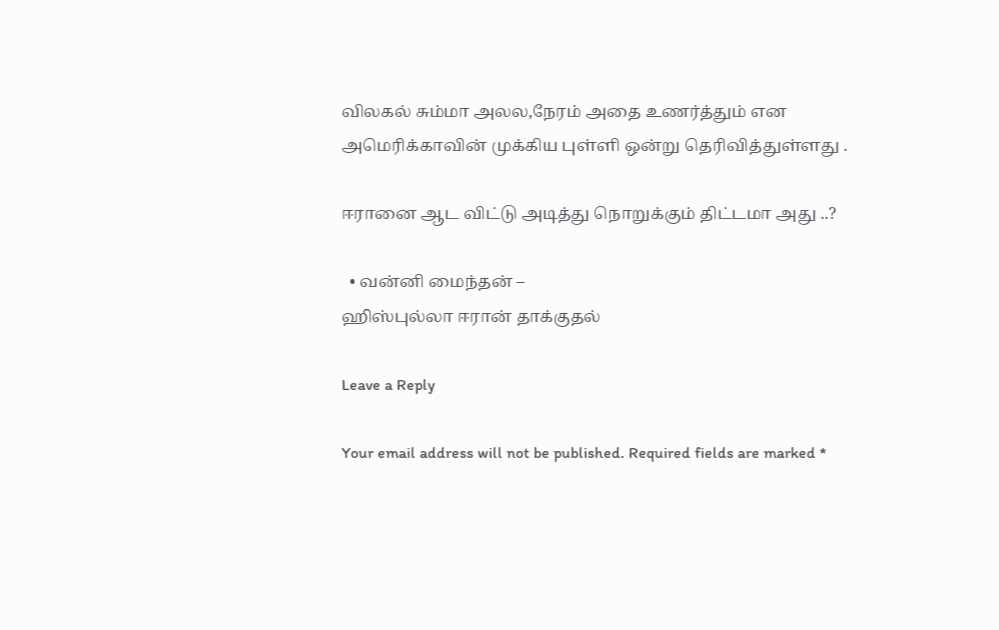விலகல் சும்மா அலல,நேரம் அதை உணர்த்தும் என அமெரிக்காவின் முக்கிய புள்ளி ஒன்று தெரிவித்துள்ளது .

ஈரானை ஆட விட்டு அடித்து நொறுக்கும் திட்டமா அது ..?

  • வன்னி மைந்தன் –
ஹிஸ்புல்லா ஈரான் தாக்குதல்

Leave a Reply

Your email address will not be published. Required fields are marked *